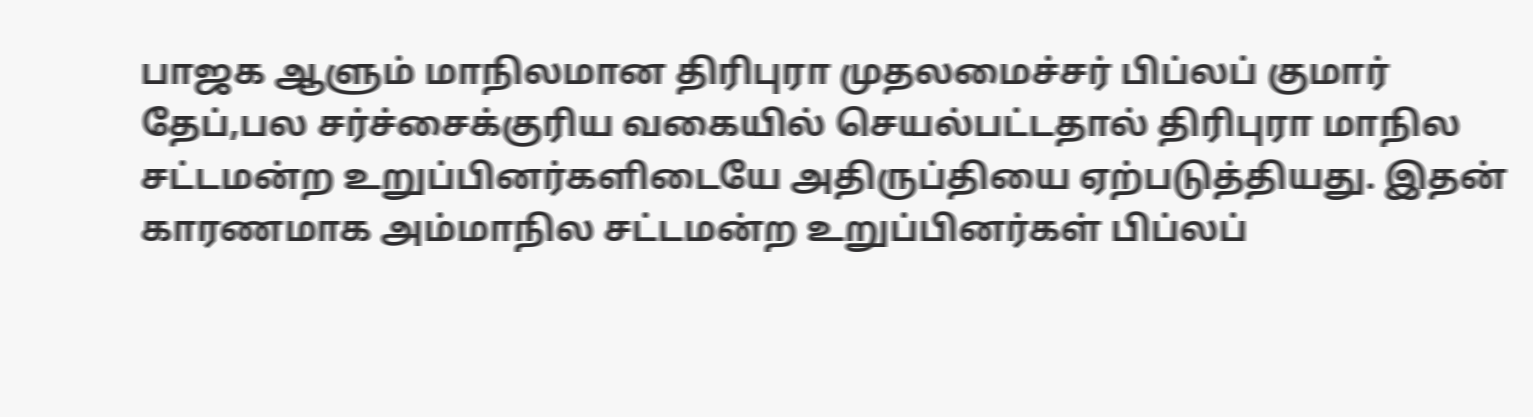பாஜக ஆளும் மாநிலமான திரிபுரா முதலமைச்சர் பிப்லப் குமார் தேப்,பல சர்ச்சைக்குரிய வகையில் செயல்பட்டதால் திரிபுரா மாநில சட்டமன்ற உறுப்பினர்களிடையே அதிருப்தியை ஏற்படுத்தியது. இதன் காரணமாக அம்மாநில சட்டமன்ற உறுப்பினர்கள் பிப்லப்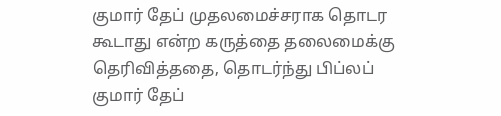குமார் தேப் முதலமைச்சராக தொடர கூடாது என்ற கருத்தை தலைமைக்கு தெரிவித்ததை, தொடர்ந்து பிப்லப் குமார் தேப்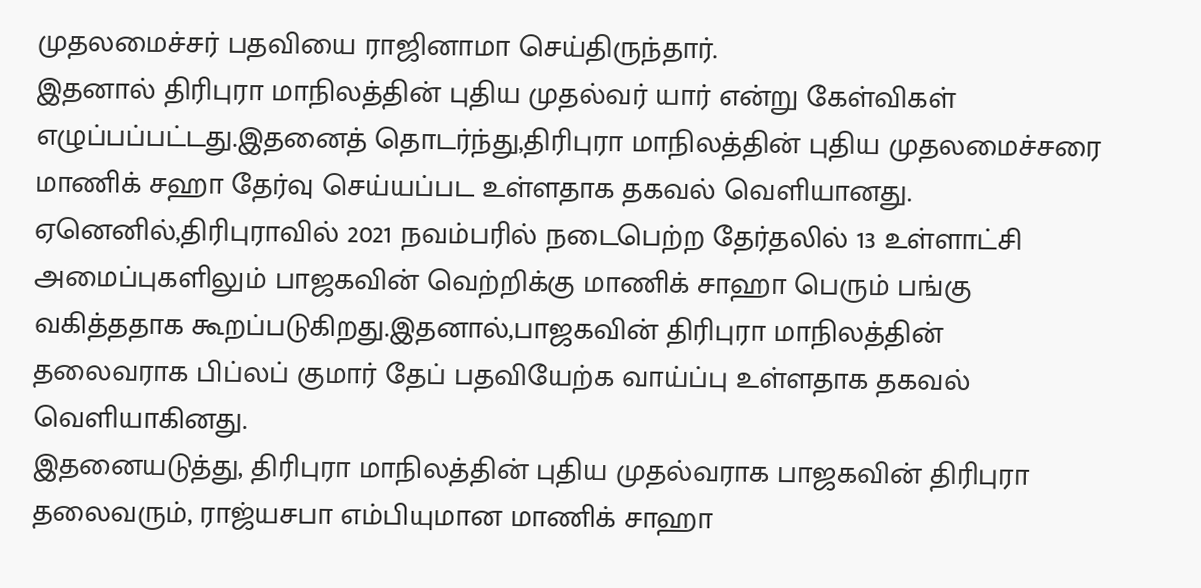முதலமைச்சர் பதவியை ராஜினாமா செய்திருந்தார்.
இதனால் திரிபுரா மாநிலத்தின் புதிய முதல்வர் யார் என்று கேள்விகள் எழுப்பப்பட்டது.இதனைத் தொடர்ந்து,திரிபுரா மாநிலத்தின் புதிய முதலமைச்சரை மாணிக் சஹா தேர்வு செய்யப்பட உள்ளதாக தகவல் வெளியானது. ஏனெனில்,திரிபுராவில் 2021 நவம்பரில் நடைபெற்ற தேர்தலில் 13 உள்ளாட்சி அமைப்புகளிலும் பாஜகவின் வெற்றிக்கு மாணிக் சாஹா பெரும் பங்கு வகித்ததாக கூறப்படுகிறது.இதனால்,பாஜகவின் திரிபுரா மாநிலத்தின் தலைவராக பிப்லப் குமார் தேப் பதவியேற்க வாய்ப்பு உள்ளதாக தகவல் வெளியாகினது.
இதனையடுத்து, திரிபுரா மாநிலத்தின் புதிய முதல்வராக பாஜகவின் திரிபுரா தலைவரும், ராஜ்யசபா எம்பியுமான மாணிக் சாஹா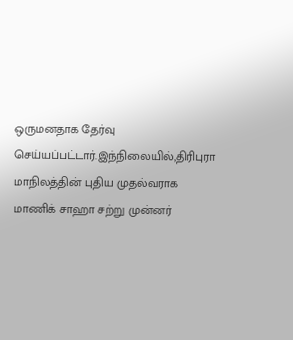ஒருமனதாக தேர்வு செய்யப்பட்டார்.இந்நிலையில்,திரிபுரா மாநிலத்தின் புதிய முதல்வராக மாணிக் சாஹா சற்று முன்னர்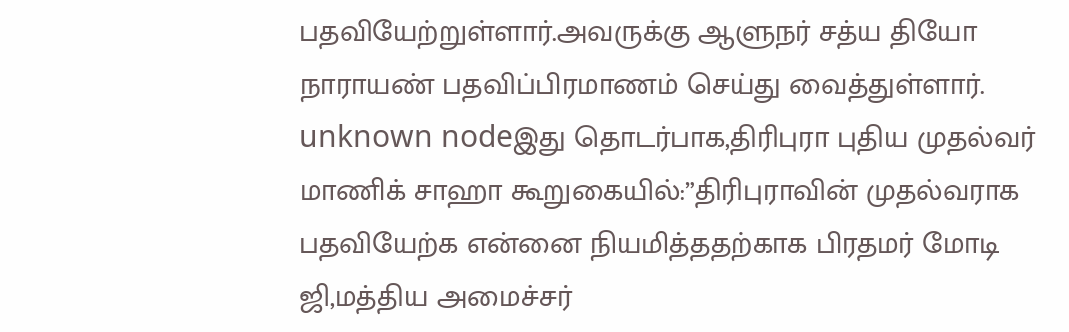பதவியேற்றுள்ளார்.அவருக்கு ஆளுநர் சத்ய தியோ நாராயண் பதவிப்பிரமாணம் செய்து வைத்துள்ளார்.
unknown nodeஇது தொடர்பாக,திரிபுரா புதிய முதல்வர் மாணிக் சாஹா கூறுகையில்:”திரிபுராவின் முதல்வராக பதவியேற்க என்னை நியமித்ததற்காக பிரதமர் மோடி ஜி,மத்திய அமைச்சர்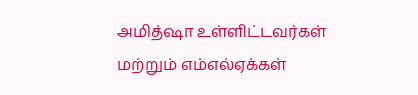அமித்ஷா உள்ளிட்டவர்கள் மற்றும் எம்எல்ஏக்கள்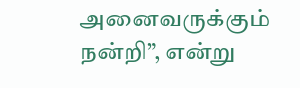அனைவருக்கும் நன்றி”, என்று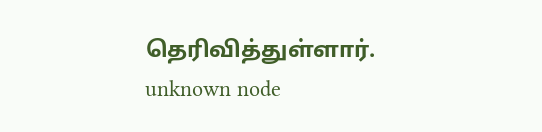தெரிவித்துள்ளார்.
unknown node